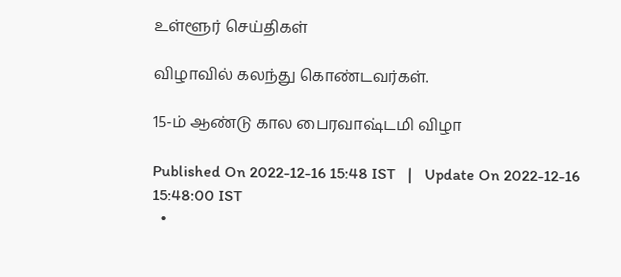உள்ளூர் செய்திகள்

விழாவில் கலந்து கொண்டவர்கள்.

15-ம் ஆண்டு கால பைரவாஷ்டமி விழா

Published On 2022-12-16 15:48 IST   |   Update On 2022-12-16 15:48:00 IST
  •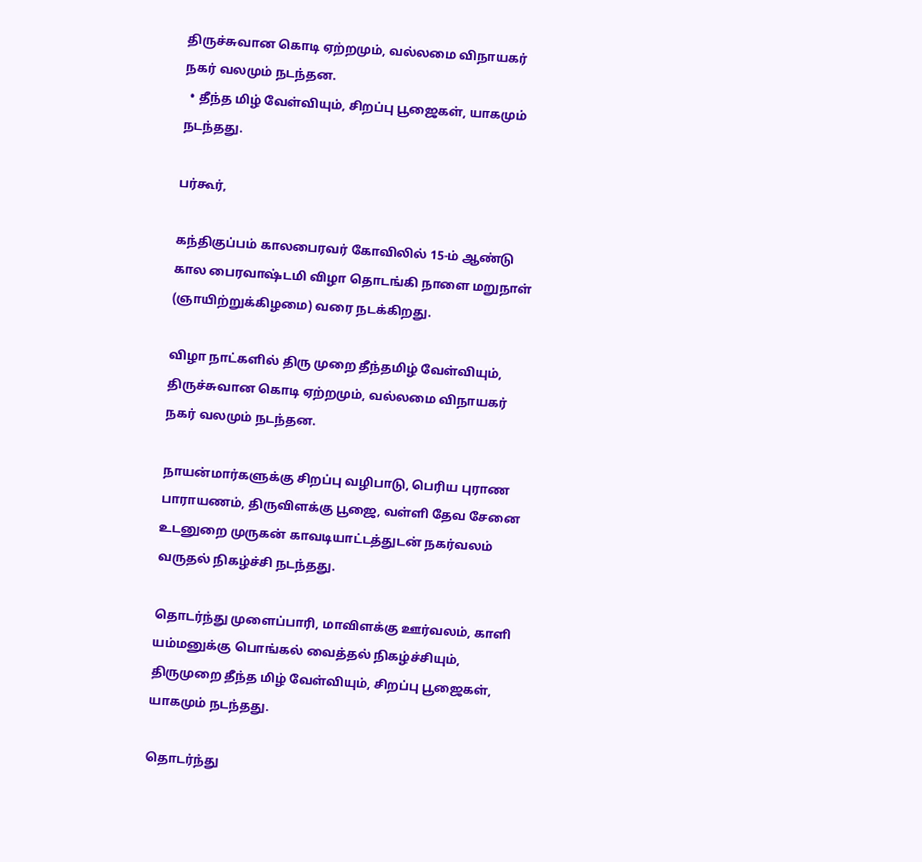திருச்சுவான கொடி ஏற்றமும், வல்லமை விநாயகர் நகர் வலமும் நடந்தன.
  • தீந்த மிழ் வேள்வியும், சிறப்பு பூஜைகள், யாகமும் நடந்தது.

பர்கூர்,

கந்திகுப்பம் காலபைரவர் கோவிலில் 15-ம் ஆண்டு கால பைரவாஷ்டமி விழா தொடங்கி நாளை மறுநாள் (ஞாயிற்றுக்கிழமை) வரை நடக்கிறது.

விழா நாட்களில் திரு முறை தீந்தமிழ் வேள்வியும், திருச்சுவான கொடி ஏற்றமும், வல்லமை விநாயகர் நகர் வலமும் நடந்தன.

நாயன்மார்களுக்கு சிறப்பு வழிபாடு, பெரிய புராண பாராயணம், திருவிளக்கு பூஜை, வள்ளி தேவ சேனை உடனுறை முருகன் காவடியாட்டத்துடன் நகர்வலம் வருதல் நிகழ்ச்சி நடந்தது.

தொடர்ந்து முளைப்பாரி, மாவிளக்கு ஊர்வலம், காளி யம்மனுக்கு பொங்கல் வைத்தல் நிகழ்ச்சியும், திருமுறை தீந்த மிழ் வேள்வியும், சிறப்பு பூஜைகள், யாகமும் நடந்தது.

தொடர்ந்து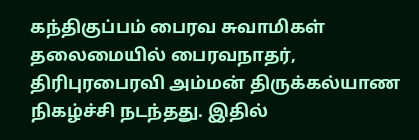கந்திகுப்பம் பைரவ சுவாமிகள் தலைமையில் பைரவநாதர், திரிபுரபைரவி அம்மன் திருக்கல்யாண நிகழ்ச்சி நடந்தது. இதில்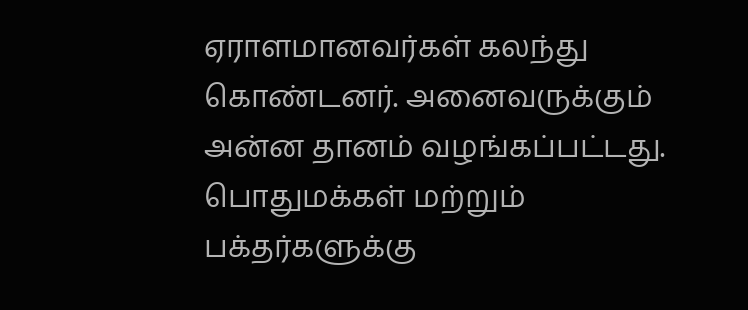ஏராளமானவர்கள் கலந்து கொண்டனர். அனைவருக்கும் அன்ன தானம் வழங்கப்பட்டது. பொதுமக்கள் மற்றும் பக்தர்களுக்கு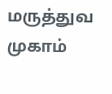மருத்துவ முகாம்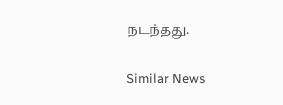நடந்தது.

Similar News